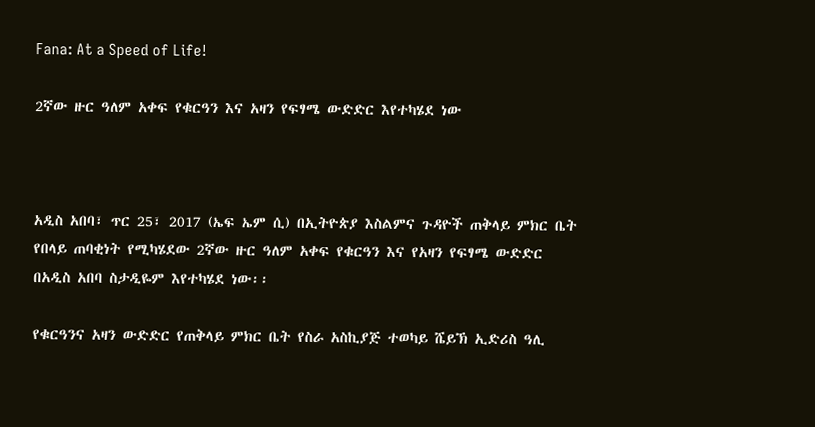Fana: At a Speed of Life!

2ኛው ዙር ዓለም አቀፍ የቁርዓን እና አዛን የፍፃሜ ውድድር እየተካሄደ ነው



አዲስ አበባ፣ ጥር 25፣ 2017 (ኤፍ ኤም ሲ) በኢትዮጵያ እስልምና ጉዳዮች ጠቅላይ ምክር ቤት የበላይ ጠባቂነት የሚካሄደው 2ኛው ዙር ዓለም አቀፍ የቁርዓን እና የአዛን የፍፃሜ ውድድር በአዲስ አበባ ስታዲዬም እየተካሄደ ነው፡፡

የቁርዓንና አዛን ውድድር የጠቅላይ ምክር ቤት የስራ አስኪያጅ ተወካይ ሼይኽ ኢድሪስ ዓሊ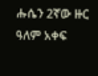ሑሴን 2ኛው ዙር ዓለም አቀፍ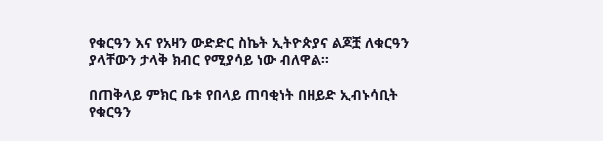የቁርዓን እና የአዛን ውድድር ስኬት ኢትዮጵያና ልጆቿ ለቁርዓን ያላቸውን ታላቅ ክብር የሚያሳይ ነው ብለዋል፡፡

በጠቅላይ ምክር ቤቱ የበላይ ጠባቂነት በዘይድ ኢብኑሳቢት የቁርዓን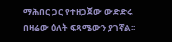ማሕበር ጋር የተዘጋጀው ውድድሩ በዛሬው ዕለት ፍጻሜውን ያገኛል፡፡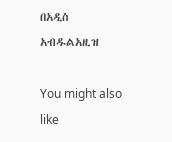በአዲስ አብዱልአዚዝ

You might also like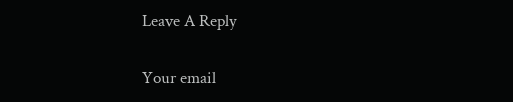Leave A Reply

Your email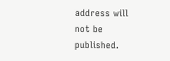address will not be published.